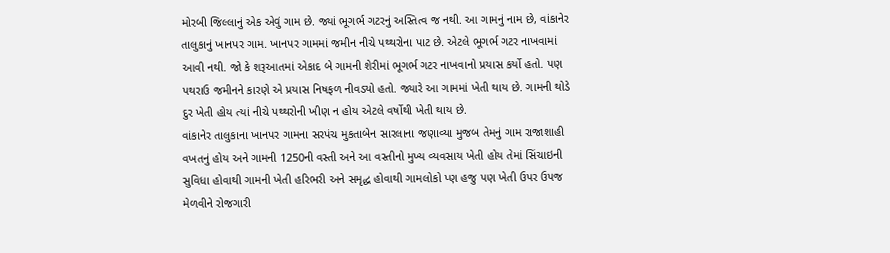મોરબી જિલ્લાનું એક એવું ગામ છે. જ્યાં ભૂગર્ભ ગટરનું અસ્તિત્વ જ નથી. આ ગામનું નામ છે, વાંકાનેર તાલુકાનું ખાનપર ગામ. ખાનપર ગામમાં જમીન નીચે પથ્થરોના પાટ છે. એટલે ભૂગર્ભ ગટર નાખવામાં આવી નથી. જો કે શરૂઆતમાં એકાદ બે ગામની શેરીમાં ભૂગર્ભ ગટર નાખવાનો પ્રયાસ કર્યો હતો. પણ પથરાઉ જમીનને કારણે એ પ્રયાસ નિષફળ નીવડ્યો હતો. જ્યારે આ ગામમાં ખેતી થાય છે. ગામની થોડે દુર ખેતી હોય ત્યાં નીચે પથ્થરોની ખીણ ન હોય એટલે વર્ષોથી ખેતી થાય છે.
વાંકાનેર તાલુકાના ખાનપર ગામના સરપંચ મુકતાબેન સારલાના જણાવ્યા મુજબ તેમનું ગામ રાજાશાહી વખતનું હોય અને ગામની 1250ની વસ્તી અને આ વસ્તીનો મુખ્ય વ્યવસાય ખેતી હોય તેમાં સિંચાઇની સુવિધા હોવાથી ગામની ખેતી હરિભરી અને સમૃદ્ધ હોવાથી ગામલોકો પ્ણ હજુ પણ ખેતી ઉપર ઉપજ મેળવીને રોજગારી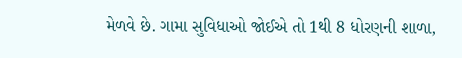મેળવે છે. ગામા સુવિધાઓ જોઈએ તો 1થી 8 ધોરણની શાળા,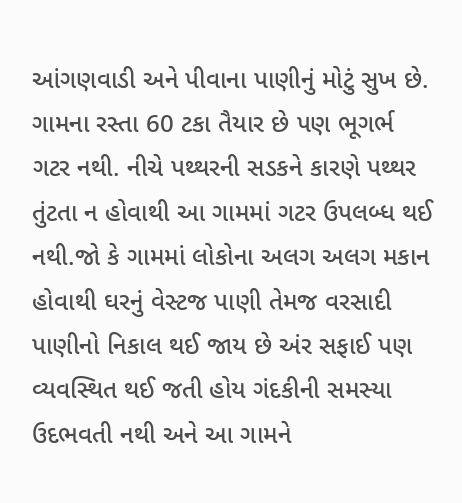આંગણવાડી અને પીવાના પાણીનું મોટું સુખ છે. ગામના રસ્તા 60 ટકા તૈયાર છે પણ ભૂગર્ભ ગટર નથી. નીચે પથ્થરની સડકને કારણે પથ્થર તુંટતા ન હોવાથી આ ગામમાં ગટર ઉપલબ્ધ થઈ નથી.જો કે ગામમાં લોકોના અલગ અલગ મકાન હોવાથી ઘરનું વેસ્ટજ પાણી તેમજ વરસાદી પાણીનો નિકાલ થઈ જાય છે અંર સફાઈ પણ વ્યવસ્થિત થઈ જતી હોય ગંદકીની સમસ્યા ઉદભવતી નથી અને આ ગામને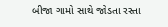બીજા ગામો સાથે જોડતા રસ્તા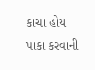કાચા હોય પાકા કરવાની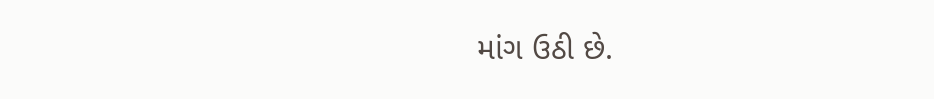માંગ ઉઠી છે.